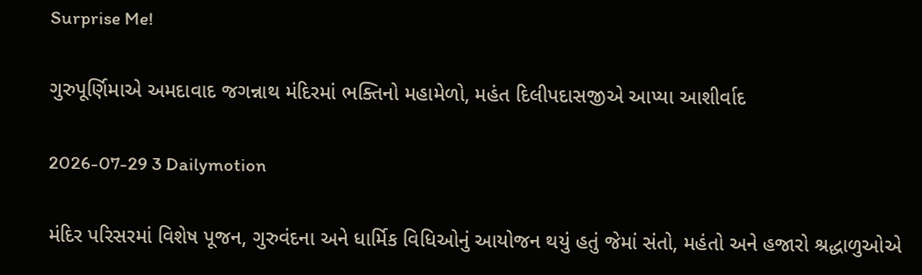Surprise Me!

ગુરુપૂર્ણિમાએ અમદાવાદ જગન્નાથ મંદિરમાં ભક્તિનો મહામેળો, મહંત દિલીપદાસજીએ આપ્યા આશીર્વાદ

2026-07-29 3 Dailymotion

મંદિર પરિસરમાં વિશેષ પૂજન, ગુરુવંદના અને ધાર્મિક વિધિઓનું આયોજન થયું હતું જેમાં સંતો, મહંતો અને હજારો શ્રદ્ધાળુઓએ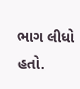ભાગ લીધો હતો.